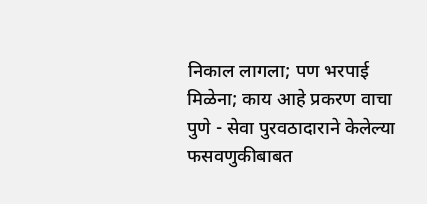निकाल लागला; पण भरपाई मिळेना; काय आहे प्रकरण वाचा पुणे - सेवा पुरवठादाराने केलेल्या फसवणुकीबाबत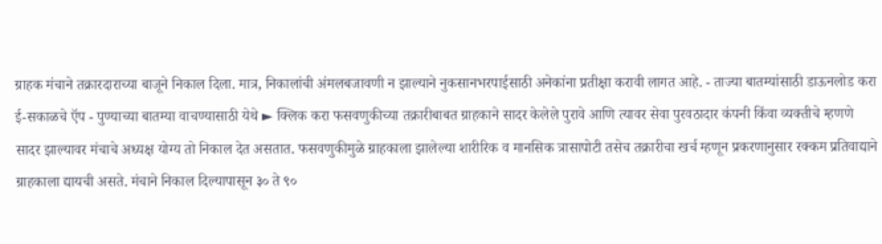ग्राहक मंचाने तक्रारदाराच्या बाजूने निकाल दिला. मात्र, निकालांची अंमलबजावणी न झाल्याने नुकसानभरपाईसाठी अनेकांना प्रतीक्षा करावी लागत आहे. - ताज्या बातम्यांसाठी डाऊनलोड करा ई-सकाळचे ऍप - पुण्याच्या बातम्या वाचण्यासाठी येथे ► क्लिक करा फसवणुकीच्या तक्रारीबाबत ग्राहकाने सादर केलेले पुरावे आणि त्यावर सेवा पुरवठादार कंपनी किंवा व्यक्तीचे म्हणणे सादर झाल्यावर मंचाचे अध्यक्ष योग्य तो निकाल देत असतात. फसवणुकीमुळे ग्राहकाला झालेल्या शारीरिक व मानसिक त्रासापोटी तसेच तक्रारीचा खर्च म्हणून प्रकरणानुसार रक्कम प्रतिवाद्याने ग्राहकाला द्यायची असते. मंचाने निकाल दिल्यापासून ३० ते ९०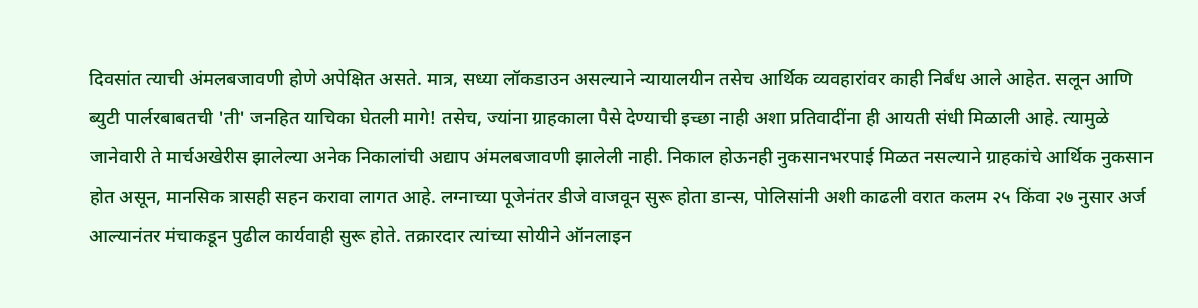दिवसांत त्याची अंमलबजावणी होणे अपेक्षित असते. मात्र, सध्या लॉकडाउन असल्याने न्यायालयीन तसेच आर्थिक व्यवहारांवर काही निर्बंध आले आहेत. सलून आणि ब्युटी पार्लरबाबतची 'ती' जनहित याचिका घेतली मागे! तसेच, ज्यांना ग्राहकाला पैसे देण्याची इच्छा नाही अशा प्रतिवादींना ही आयती संधी मिळाली आहे. त्यामुळे जानेवारी ते मार्चअखेरीस झालेल्या अनेक निकालांची अद्याप अंमलबजावणी झालेली नाही. निकाल होऊनही नुकसानभरपाई मिळत नसल्याने ग्राहकांचे आर्थिक नुकसान होत असून, मानसिक त्रासही सहन करावा लागत आहे. लग्नाच्या पूजेनंतर डीजे वाजवून सुरू होता डान्स, पोलिसांनी अशी काढली वरात कलम २५ किंवा २७ नुसार अर्ज आल्यानंतर मंचाकडून पुढील कार्यवाही सुरू होते. तक्रारदार त्यांच्या सोयीने ऑनलाइन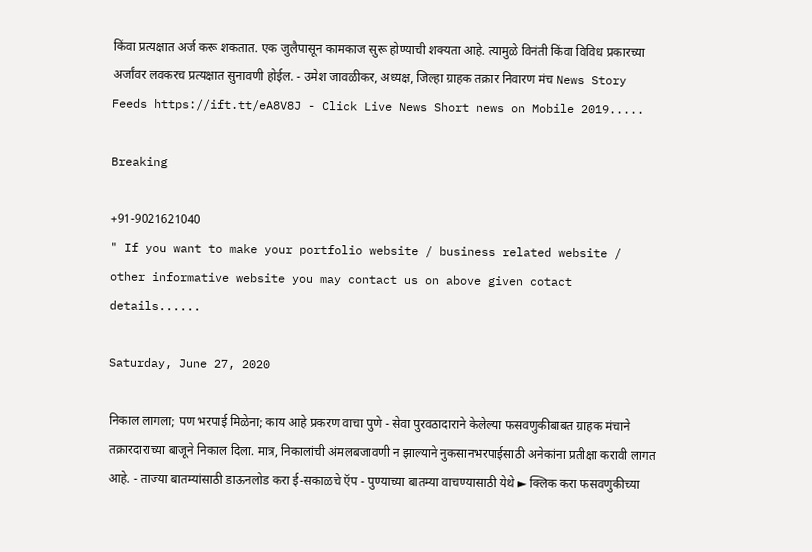किंवा प्रत्यक्षात अर्ज करू शकतात. एक जुलैपासून कामकाज सुरू होण्याची शक्‍यता आहे. त्यामुळे विनंती किंवा विविध प्रकारच्या अर्जांवर लवकरच प्रत्यक्षात सुनावणी होईल. - उमेश जावळीकर, अध्यक्ष, जिल्हा ग्राहक तक्रार निवारण मंच News Story Feeds https://ift.tt/eA8V8J - Click Live News Short news on Mobile 2019.....

Breaking

+91-9021621040
" If you want to make your portfolio website / business related website / other informative website you may contact us on above given cotact details......

Saturday, June 27, 2020

निकाल लागला; पण भरपाई मिळेना; काय आहे प्रकरण वाचा पुणे - सेवा पुरवठादाराने केलेल्या फसवणुकीबाबत ग्राहक मंचाने तक्रारदाराच्या बाजूने निकाल दिला. मात्र, निकालांची अंमलबजावणी न झाल्याने नुकसानभरपाईसाठी अनेकांना प्रतीक्षा करावी लागत आहे. - ताज्या बातम्यांसाठी डाऊनलोड करा ई-सकाळचे ऍप - पुण्याच्या बातम्या वाचण्यासाठी येथे ► क्लिक करा फसवणुकीच्या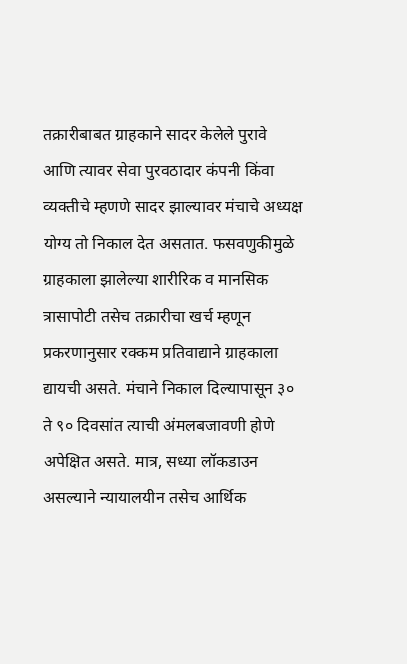तक्रारीबाबत ग्राहकाने सादर केलेले पुरावे आणि त्यावर सेवा पुरवठादार कंपनी किंवा व्यक्तीचे म्हणणे सादर झाल्यावर मंचाचे अध्यक्ष योग्य तो निकाल देत असतात. फसवणुकीमुळे ग्राहकाला झालेल्या शारीरिक व मानसिक त्रासापोटी तसेच तक्रारीचा खर्च म्हणून प्रकरणानुसार रक्कम प्रतिवाद्याने ग्राहकाला द्यायची असते. मंचाने निकाल दिल्यापासून ३० ते ९० दिवसांत त्याची अंमलबजावणी होणे अपेक्षित असते. मात्र, सध्या लॉकडाउन असल्याने न्यायालयीन तसेच आर्थिक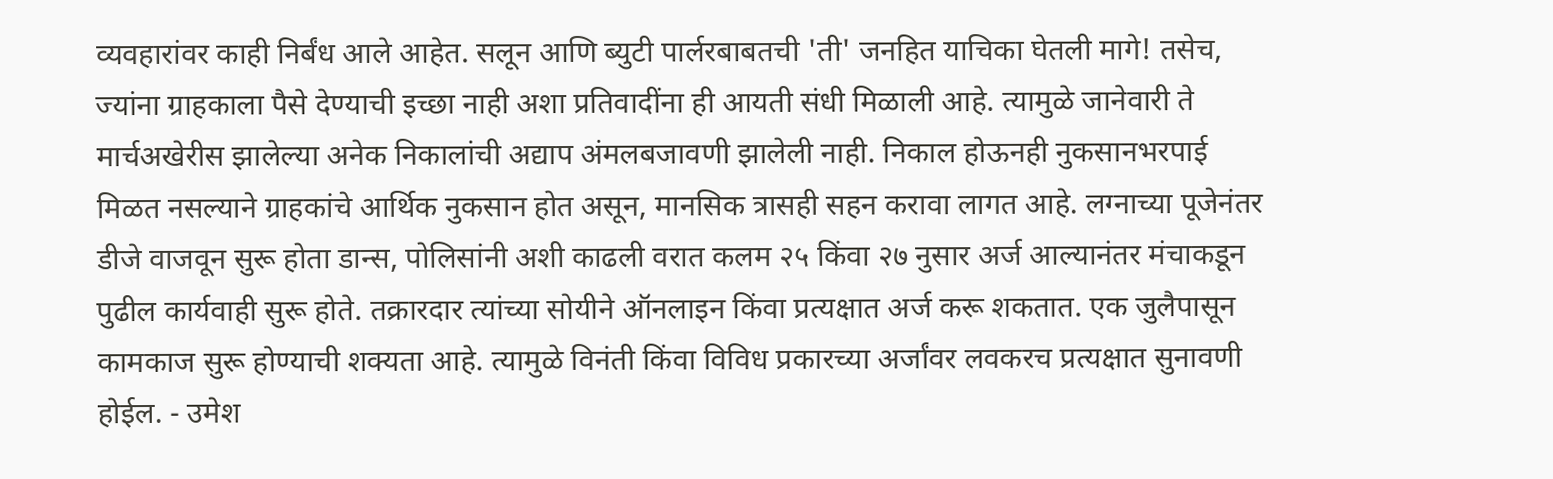व्यवहारांवर काही निर्बंध आले आहेत. सलून आणि ब्युटी पार्लरबाबतची 'ती' जनहित याचिका घेतली मागे! तसेच, ज्यांना ग्राहकाला पैसे देण्याची इच्छा नाही अशा प्रतिवादींना ही आयती संधी मिळाली आहे. त्यामुळे जानेवारी ते मार्चअखेरीस झालेल्या अनेक निकालांची अद्याप अंमलबजावणी झालेली नाही. निकाल होऊनही नुकसानभरपाई मिळत नसल्याने ग्राहकांचे आर्थिक नुकसान होत असून, मानसिक त्रासही सहन करावा लागत आहे. लग्नाच्या पूजेनंतर डीजे वाजवून सुरू होता डान्स, पोलिसांनी अशी काढली वरात कलम २५ किंवा २७ नुसार अर्ज आल्यानंतर मंचाकडून पुढील कार्यवाही सुरू होते. तक्रारदार त्यांच्या सोयीने ऑनलाइन किंवा प्रत्यक्षात अर्ज करू शकतात. एक जुलैपासून कामकाज सुरू होण्याची शक्‍यता आहे. त्यामुळे विनंती किंवा विविध प्रकारच्या अर्जांवर लवकरच प्रत्यक्षात सुनावणी होईल. - उमेश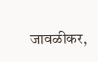जावळीकर,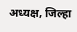अध्यक्ष, जिल्हा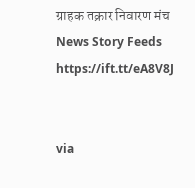ग्राहक तक्रार निवारण मंच News Story Feeds https://ift.tt/eA8V8J


via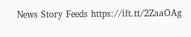News Story Feeds https://ift.tt/2ZaaOAg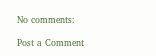No comments:

Post a Comment